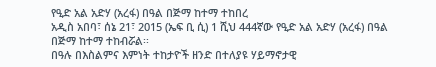የዒድ አል አድሃ (አረፋ) በዓል በጅማ ከተማ ተከበረ
አዲስ አበባ፣ ሰኔ 21፣ 2015 (ኤፍ ቢ ሲ) 1 ሺህ 444ኛው የዒድ አል አድሃ (አረፋ) በዓል በጅማ ከተማ ተከብሯል፡፡
በዓሉ በእስልምና እምነት ተከታዮች ዘንድ በተለያዩ ሃይማኖታዊ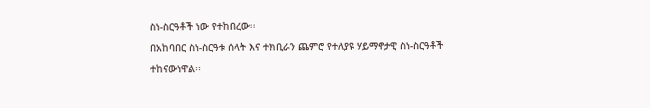ስነ-ስርዓቶች ነው የተከበረው፡፡
በአከባበር ስነ-ስርዓቱ ሰላት እና ተክቢራን ጨምሮ የተለያዩ ሃይማኖታዊ ስነ-ስርዓቶች ተከናውነዋል፡፡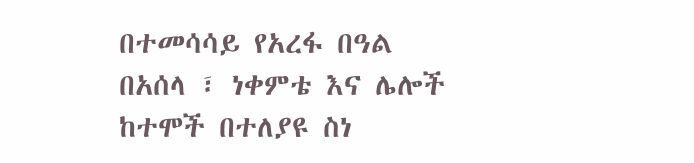በተመሳሳይ የአረፋ በዓል በአሰላ ፣ ነቀምቴ እና ሌሎች ከተሞች በተለያዩ ስነ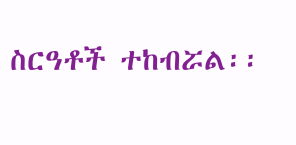ስርዓቶች ተከብሯል፡፡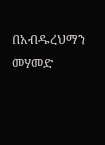በአብዱረህማን መሃመድ